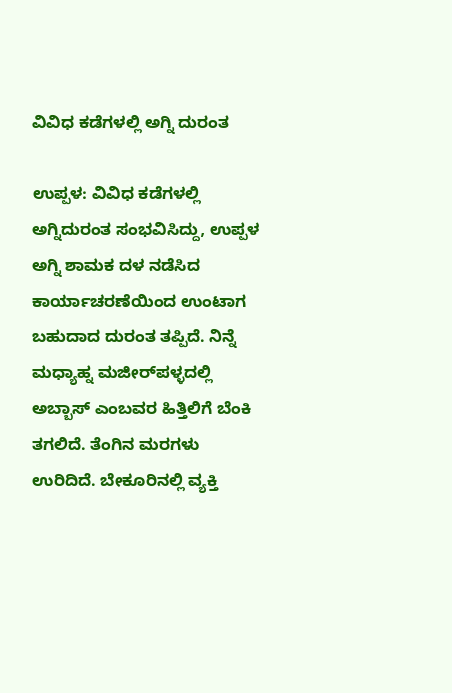ವಿವಿಧ ಕಡೆಗಳಲ್ಲಿ ಅಗ್ನಿ ದುರಂತ

ಉಪ್ಪಳ: ವಿವಿಧ ಕಡೆಗಳಲ್ಲಿ ಅಗ್ನಿದುರಂತ ಸಂಭವಿಸಿದ್ದು, ಉಪ್ಪಳ ಅಗ್ನಿ ಶಾಮಕ ದಳ ನಡೆಸಿದ ಕಾರ್ಯಾಚರಣೆಯಿಂದ ಉಂಟಾಗ ಬಹುದಾದ ದುರಂತ ತಪ್ಪಿದೆ. ನಿನ್ನೆ ಮಧ್ಯಾಹ್ನ ಮಜೀರ್‌ಪಳ್ಳದಲ್ಲಿ ಅಬ್ಬಾಸ್ ಎಂಬವರ ಹಿತ್ತಿಲಿಗೆ ಬೆಂಕಿ ತಗಲಿದೆ. ತೆಂಗಿನ ಮರಗಳು ಉರಿದಿದೆ. ಬೇಕೂರಿನಲ್ಲಿ ವ್ಯಕ್ತಿ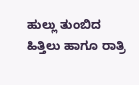ಹುಲ್ಲು ತುಂಬಿದ ಹಿತ್ತಿಲು ಹಾಗೂ ರಾತ್ರಿ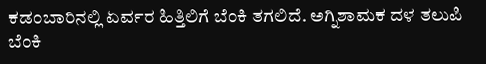ಕಡಂಬಾರಿನಲ್ಲಿ ಏರ್ವರ ಹಿತ್ತಿಲಿಗೆ ಬೆಂಕಿ ತಗಲಿದೆ. ಅಗ್ನಿಶಾಮಕ ದಳ ತಲುಪಿ ಬೆಂಕಿ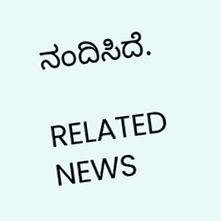ನಂದಿಸಿದೆ.

RELATED NEWS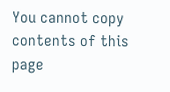You cannot copy contents of this page